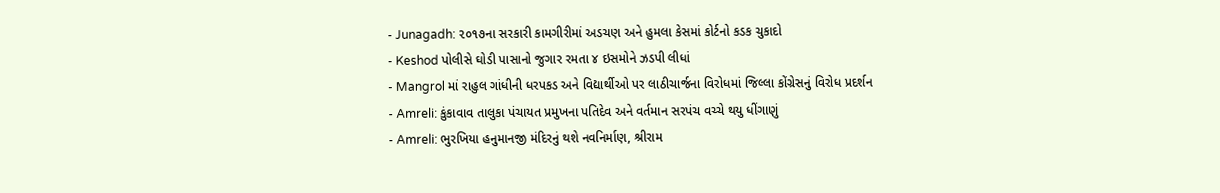- Junagadh: ૨૦૧૭ના સરકારી કામગીરીમાં અડચણ અને હુમલા કેસમાં કોર્ટનો કડક ચુકાદો
- Keshod પોલીસે ઘોડી પાસાનો જુગાર રમતા ૪ ઇસમોને ઝડપી લીધાં
- Mangrol માં રાહુલ ગાંધીની ધરપકડ અને વિદ્યાર્થીઓ પર લાઠીચાર્જના વિરોધમાં જિલ્લા કોંગ્રેસનું વિરોધ પ્રદર્શન
- Amreli: કુંકાવાવ તાલુકા પંચાયત પ્રમુખના પતિદેવ અને વર્તમાન સરપંચ વચ્ચે થયુ ધીંગાણું
- Amreli: ભુરખિયા હનુમાનજી મંદિરનું થશે નવનિર્માણ, શ્રીરામ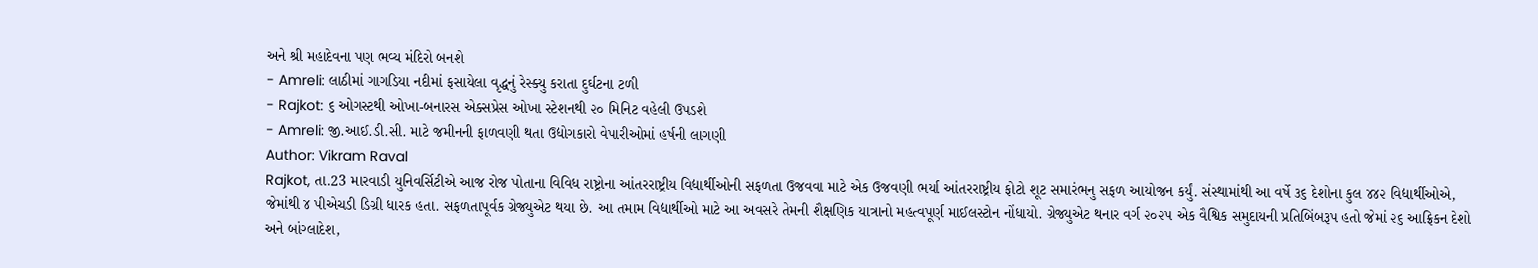અને શ્રી મહાદેવના પણ ભવ્ય મંદિરો બનશે
- Amreli: લાઠીમાં ગાગડિયા નદીમાં ફસાયેલા વૃદ્ધનું રેસ્ક્યુ કરાતા દુર્ઘટના ટળી
- Rajkot: ૬ ઓગસ્ટથી ઓખા-બનારસ એક્સપ્રેસ ઓખા સ્ટેશનથી ૨૦ મિનિટ વહેલી ઉપડશે
- Amreli: જી.આઈ.ડી.સી. માટે જમીનની ફાળવણી થતા ઉદ્યોગકારો વેપારીઓમાં હર્ષની લાગણી
Author: Vikram Raval
Rajkot, તા.23 મારવાડી યુનિવર્સિટીએ આજ રોજ પોતાના વિવિધ રાષ્ટ્રોના આંતરરાષ્ટ્રીય વિદ્યાર્થીઓની સફળતા ઉજવવા માટે એક ઉજવણી ભર્યા આંતરરાષ્ટ્રીય ફોટો શૂટ સમારંભનુ સફળ આયોજન કર્યું. સંસ્થામાંથી આ વર્ષે ૩૬ દેશોના કુલ ૪૪૨ વિદ્યાર્થીઓએ, જેમાંથી ૪ પીએચડી ડિગ્રી ધારક હતા. સફળતાપૂર્વક ગ્રેજ્યુએટ થયા છે. આ તમામ વિદ્યાર્થીઓ માટે આ અવસરે તેમની શૈક્ષણિક યાત્રાનો મહત્વપૂર્ણ માઈલસ્ટોન નોંધાયો. ગ્રેજ્યુએટ થનાર વર્ગ ૨૦૨૫ એક વૈશ્વિક સમુદાયની પ્રતિબિંબરૂપ હતો જેમાં ૨૬ આફ્રિકન દેશો અને બાંગ્લાદેશ,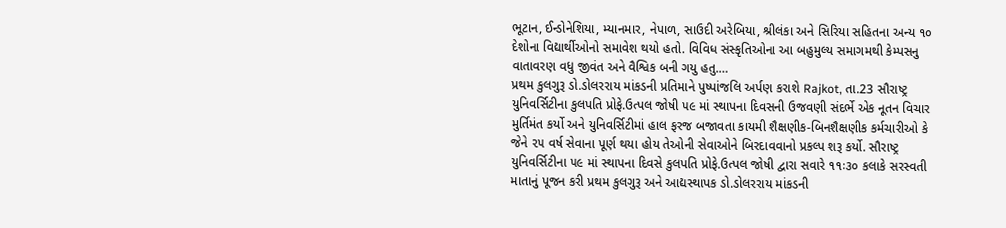ભૂટાન, ઈન્ડોનેશિયા, મ્યાનમાર, નેપાળ, સાઉદી અરેબિયા, શ્રીલંકા અને સિરિયા સહિતના અન્ય ૧૦ દેશોના વિદ્યાર્થીઓનો સમાવેશ થયો હતો. વિવિધ સંસ્કૃતિઓના આ બહુમુલ્ય સમાગમથી કેમ્પસનુ વાતાવરણ વધુ જીવંત અને વૈશ્વિક બની ગયુ હતુ.…
પ્રથમ કુલગુરૂ ડો.ડોલરરાય માંકડની પ્રતિમાને પુષ્પાંજલિ અર્પણ કરાશે Rajkot, તા.23 સૌરાષ્ટ્ર યુનિવર્સિટીના કુલપતિ પ્રોફે.ઉત્પલ જોષી ૫૯ માં સ્થાપના દિવસની ઉજવણી સંદર્ભે એક નૂતન વિચાર મુર્તિમંત કર્યો અને યુનિવર્સિટીમાં હાલ ફરજ બજાવતા કાયમી શૈક્ષણીક-બિનશૈક્ષણીક કર્મચારીઓ કે જેને ૨૫ વર્ષ સેવાના પૂર્ણ થયા હોય તેઓની સેવાઓને બિરદાવવાનો પ્રકલ્પ શરૂ કર્યો. સૌરાષ્ટ્ર યુનિવર્સિટીના ૫૯ માં સ્થાપના દિવસે કુલપતિ પ્રોફે.ઉત્પલ જોષી દ્વારા સવારે ૧૧ઃ૩૦ કલાકે સરસ્વતી માતાનું પૂજન કરી પ્રથમ કુલગુરૂ અને આદ્યસ્થાપક ડો.ડોલરરાય માંકડની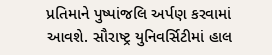પ્રતિમાને પુષ્પાંજલિ અર્પણ કરવામાં આવશે. સૌરાષ્ટ્ર યુનિવર્સિટીમાં હાલ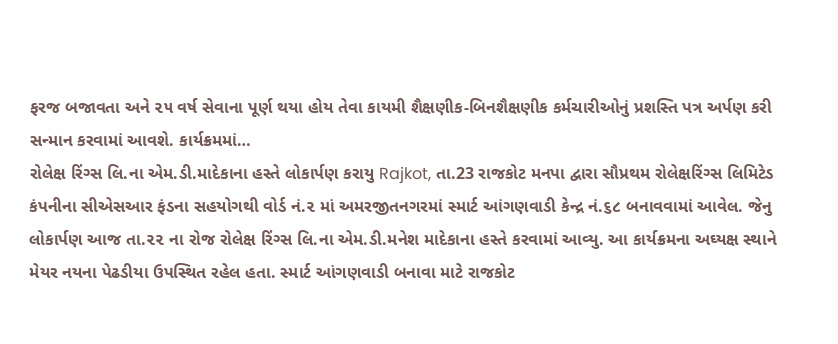ફરજ બજાવતા અને ૨૫ વર્ષ સેવાના પૂર્ણ થયા હોય તેવા કાયમી શૈક્ષણીક-બિનશૈક્ષણીક કર્મચારીઓનું પ્રશસ્તિ પત્ર અર્પણ કરી સન્માન કરવામાં આવશે. કાર્યક્રમમાં…
રોલેક્ષ રિંગ્સ લિ.ના એમ.ડી.માદેકાના હસ્તે લોકાર્પણ કરાયુ Rajkot, તા.23 રાજકોટ મનપા દ્વારા સૌપ્રથમ રોલેક્ષરિંગ્સ લિમિટેડ કંપનીના સીએસઆર ફંડના સહયોગથી વોર્ડ નં.૨ માં અમરજીતનગરમાં સ્માર્ટ આંગણવાડી કેન્દ્ર નં.૬૮ બનાવવામાં આવેલ. જેનુ લોકાર્પણ આજ તા.૨૨ ના રોજ રોલેક્ષ રિંગ્સ લિ.ના એમ.ડી.મનેશ માદેકાના હસ્તે કરવામાં આવ્યુ. આ કાર્યક્રમના અઘ્યક્ષ સ્થાને મેયર નયના પેઢડીયા ઉપસ્થિત રહેલ હતા. સ્માર્ટ આંગણવાડી બનાવા માટે રાજકોટ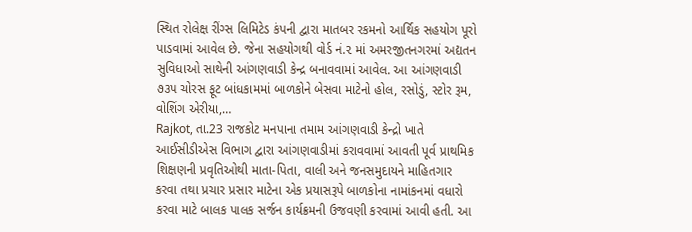સ્થિત રોલેક્ષ રીંગ્સ લિમિટેડ કંપની દ્વારા માતબર રકમનો આર્થિક સહયોગ પૂરો પાડવામાં આવેલ છે. જેના સહયોગથી વોર્ડ નં.૨ માં અમરજીતનગરમાં અદ્યતન સુવિધાઓ સાથેની આંગણવાડી કેન્દ્ર બનાવવામાં આવેલ. આ આંગણવાડી ૭૩૫ ચોરસ ફૂટ બાંધકામમાં બાળકોને બેસવા માટેનો હોલ, રસોડું, સ્ટોર રૂમ, વોશિંગ એરીયા,…
Rajkot, તા.23 રાજકોટ મનપાના તમામ આંગણવાડી કેન્દ્રો ખાતે આઈસીડીએસ વિભાગ દ્વારા આંગણવાડીમાં કરાવવામાં આવતી પૂર્વ પ્રાથમિક શિક્ષણની પ્રવૃતિઓથી માતા-પિતા, વાલી અને જનસમુદાયને માહિતગાર કરવા તથા પ્રચાર પ્રસાર માટેના એક પ્રયાસરૂપે બાળકોના નામાંકનમાં વધારો કરવા માટે બાલક પાલક સર્જન કાર્યક્રમની ઉજવણી કરવામાં આવી હતી. આ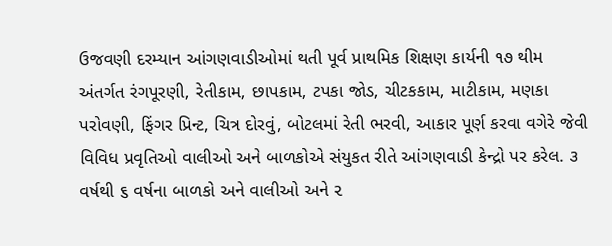ઉજવણી દરમ્યાન આંગણવાડીઓમાં થતી પૂર્વ પ્રાથમિક શિક્ષણ કાર્યની ૧૭ થીમ અંતર્ગત રંગપૂરણી, રેતીકામ, છાપકામ, ટપકા જોડ, ચીટકકામ, માટીકામ, મણકા પરોવણી, ફિંગર પ્રિન્ટ, ચિત્ર દોરવું, બોટલમાં રેતી ભરવી, આકાર પૂર્ણ કરવા વગેરે જેવી વિવિધ પ્રવૃતિઓ વાલીઓ અને બાળકોએ સંયુકત રીતે આંગણવાડી કેન્દ્રો પર કરેલ. ૩ વર્ષથી ૬ વર્ષના બાળકો અને વાલીઓ અને ૨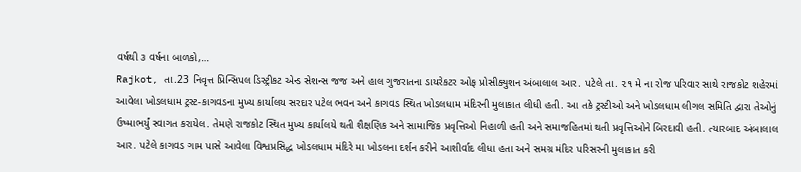વર્ષથી ૩ વર્ષના બાળકો,…
Rajkot, તા.23 નિવૃત્ત પ્રિન્સિપલ ડિસ્ટ્રીકટ એન્ડ સેશન્સ જજ અને હાલ ગુજરાતના ડાયરેકટર ઓફ પ્રોસીક્યુશન અંબાલાલ આર. પટેલે તા. ૨૧ મે ના રોજ પરિવાર સાથે રાજકોટ શહેરમાં આવેલા ખોડલધામ ટ્રસ્ટ-કાગવડના મુખ્ય કાર્યાલય સરદાર પટેલ ભવન અને કાગવડ સ્થિત ખોડલધામ મંદિરની મુલાકાત લીધી હતી. આ તકે ટ્રસ્ટીઓ અને ખોડલધામ લીગલ સમિતિ દ્વારા તેઓનું ઉષ્માભર્યું સ્વાગત કરાયેલ. તેમણે રાજકોટ સ્થિત મુખ્ય કાર્યાલયે થતી શૈક્ષણિક અને સામાજિક પ્રવૃત્તિઓ નિહાળી હતી અને સમાજહિતમાં થતી પ્રવૃત્તિઓને બિરદાવી હતી. ત્યારબાદ અંબાલાલ આર. પટેલે કાગવડ ગામ પાસે આવેલા વિશ્વપ્રસિદ્ધ ખોડલધામ મંદિરે મા ખોડલના દર્શન કરીને આશીર્વાદ લીધા હતા અને સમગ્ર મંદિર પરિસરની મુલાકાત કરી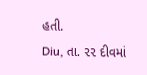હતી.
Diu, તા. ૨૨ દીવમાં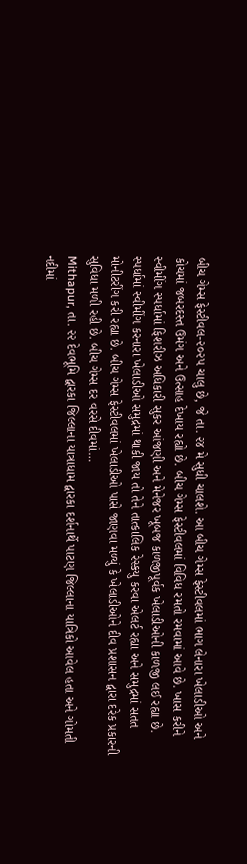બીચ ગેમ્સ ફેસ્ટીવલ-૨૦૨૫ ચાલુ છે, જે તા. ૨૪ મે સુધી ચાલશે. આ બીચ ગેમ્સ ફેસ્ટીવલમાં ભાગ લેનારા ખેલાડીઓ અને કોચમાં જબરદસ્ત ઉમંગ અને ઉત્સાહ દેખાય રહ્યો છે. બીચ ગેમ્સ ફેસ્ટીવલમાં વિવિધ રમતો રમવામાં આવે છે. ખાસ કરીને સ્વીમીંગ સ્પર્ધામાં ફિશરીઝ અધિકારી સુકર આંજણી અને મેનેજર ખૂબજ કાળજીપૂર્વક ખેલાડીઓની કાળજી લઈ રહ્યા છે. સ્પર્ધામાં સ્વીમીંગ કરનારા ખેલાડીઓ સમુદ્રમાં થાકી જાય તો તેને તાત્કાલિક રેસ્કયુ કરવા એલર્ટ રહ્યા અને સમુદ્રમાં સતત મોનીટરીંગ કરી રહ્યા છે. બીચ ગેમ્સ ફેસ્ટીવલમાં ખેલાડીઓ પાસે જાણવા મળ્યું કે ખેલાડીઓને દીવ પ્રશાસન દ્વારા દરેક પ્રકારની સુવિધા મળી રહી છે. બીચ ગેમ્સ દર વરસે દીવમાં…
Mithapur, તા. ૨૨ દેવભૂમિ દ્વારકા જિલ્લાના યાત્રાધામ દ્વારકા દર્શનાર્થે પાટણ જિલ્લાના યાત્રિકો આવેલ હતા અને ગોમતી નદીમાં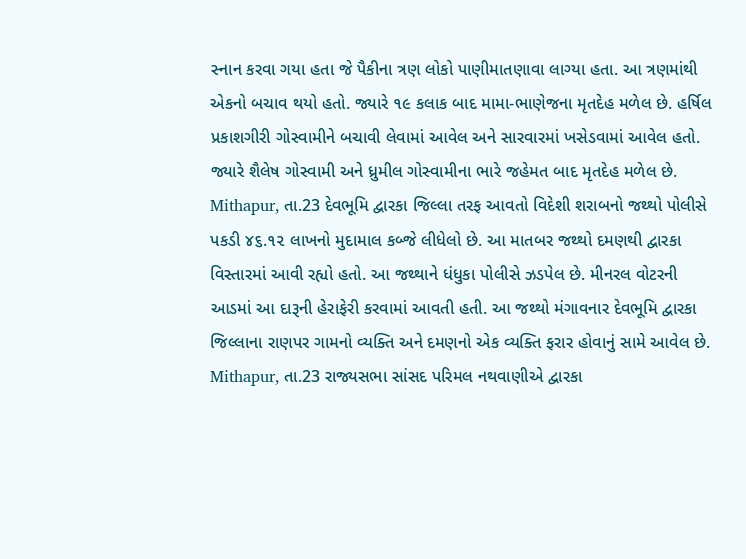સ્નાન કરવા ગયા હતા જે પૈકીના ત્રણ લોકો પાણીમાતણાવા લાગ્યા હતા. આ ત્રણમાંથી એકનો બચાવ થયો હતો. જ્યારે ૧૯ કલાક બાદ મામા-ભાણેજના મૃતદેહ મળેલ છે. હર્ષિલ પ્રકાશગીરી ગોસ્વામીને બચાવી લેવામાં આવેલ અને સારવારમાં ખસેડવામાં આવેલ હતો. જ્યારે શૈલેષ ગોસ્વામી અને ધ્રુમીલ ગોસ્વામીના ભારે જહેમત બાદ મૃતદેહ મળેલ છે.
Mithapur, તા.23 દેવભૂમિ દ્વારકા જિલ્લા તરફ આવતો વિદેશી શરાબનો જથ્થો પોલીસે પકડી ૪૬.૧૨ લાખનો મુદામાલ કબ્જે લીધેલો છે. આ માતબર જથ્થો દમણથી દ્વારકા વિસ્તારમાં આવી રહ્યો હતો. આ જથ્થાને ધંધુકા પોલીસે ઝડપેલ છે. મીનરલ વોટરની આડમાં આ દારૂની હેરાફેરી કરવામાં આવતી હતી. આ જથ્થો મંગાવનાર દેવભૂમિ દ્વારકા જિલ્લાના રાણપર ગામનો વ્યક્તિ અને દમણનો એક વ્યક્તિ ફરાર હોવાનું સામે આવેલ છે.
Mithapur, તા.23 રાજ્યસભા સાંસદ પરિમલ નથવાણીએ દ્વારકા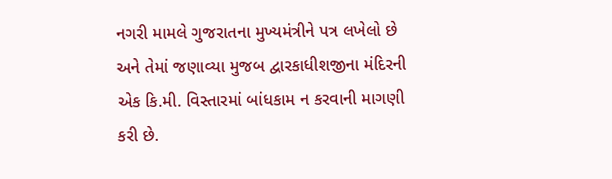નગરી મામલે ગુજરાતના મુખ્યમંત્રીને પત્ર લખેલો છે અને તેમાં જણાવ્યા મુજબ દ્વારકાધીશજીના મંદિરની એક કિ.મી. વિસ્તારમાં બાંધકામ ન કરવાની માગણી કરી છે.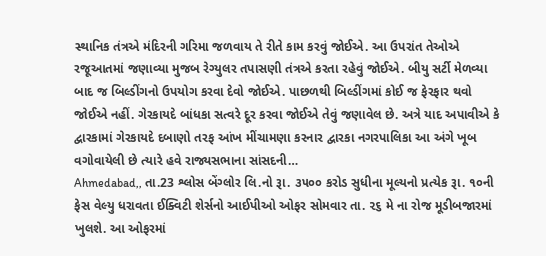સ્થાનિક તંત્રએ મંદિરની ગરિમા જળવાય તે રીતે કામ કરવું જોઈએ. આ ઉપરાંત તેઓએ રજૂઆતમાં જણાવ્યા મુજબ રેગ્યુલર તપાસણી તંત્રએ કરતા રહેવું જોઈએ. બીયુ સર્ટી મેળવ્યા બાદ જ બિલ્ડીંગનો ઉપયોગ કરવા દેવો જોઈએ. પાછળથી બિલ્ડીંગમાં કોઈ જ ફેરફાર થવો જોઈએ નહીં. ગેરકાયદે બાંધકા સત્વરે દૂર કરવા જોઈએ તેવું જણાવેલ છે. અત્રે યાદ અપાવીએ કે દ્વારકામાં ગેરકાયદે દબાણો તરફ આંખ મીંચામણા કરનાર દ્વારકા નગરપાલિકા આ અંગે ખૂબ વગોવાયેલી છે ત્યારે હવે રાજ્યસભાના સાંસદની…
Ahmedabad,, તા.23 શ્લોસ બેંગ્લોર લિ.નો રૂા. ૩૫૦૦ કરોડ સુધીના મૂલ્યનો પ્રત્યેક રૂા. ૧૦ની ફેસ વેલ્યુ ધરાવતા ઈક્વિટી શેર્સનો આઈપીઓ ઓફર સોમવાર તા. ૨૬ મે ના રોજ મૂડીબજારમાં ખુલશે. આ ઓફરમાં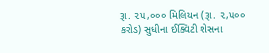રૂા. ૨૫,૦૦૦ મિલિયન (રૂા. ૨,૫૦૦ કરોડ) સુધીના ઈક્વિટી શેસના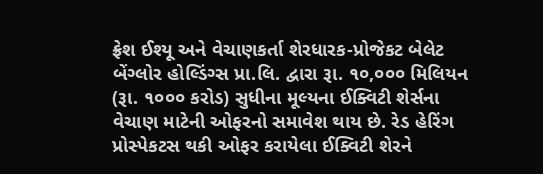ફ્રેશ ઈશ્યૂ અને વેચાણકર્તા શેરધારક-પ્રોજેકટ બેલેટ બેંગ્લોર હોલ્ડિંગ્સ પ્રા.લિ. દ્વારા રૂા. ૧૦,૦૦૦ મિલિયન (રૂા. ૧૦૦૦ કરોડ) સુધીના મૂલ્યના ઈક્વિટી શેર્સના વેચાણ માટેની ઓફરનો સમાવેશ થાય છે. રેડ હેરિંગ પ્રોસ્પેકટસ થકી ઓફર કરાયેલા ઈક્વિટી શેરને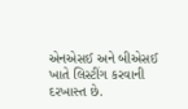એનએસઈ અને બીએસઈ ખાતે લિસ્ટીંગ કરવાની દરખાસ્ત છે.